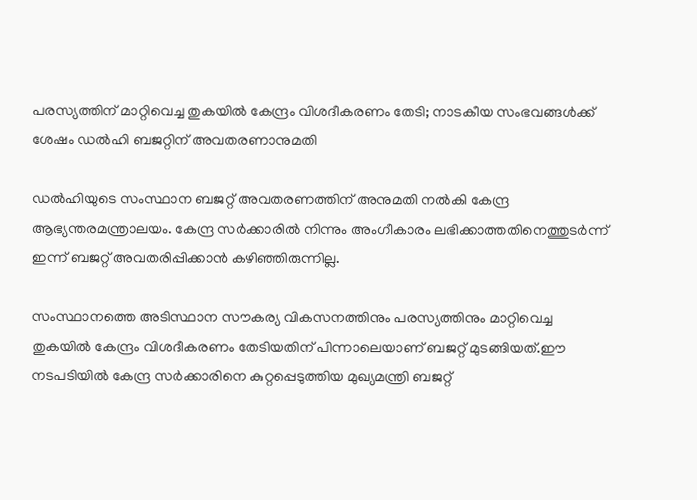പരസ്യത്തിന് മാറ്റിവെച്ച തുകയിൽ കേന്ദ്രം വിശദീകരണം തേടി; നാടകീയ സംഭവങ്ങള്‍ക്ക് ശേഷം ഡൽഹി ബജറ്റിന് അവതരണാനുമതി

ഡൽഹിയുടെ സംസ്ഥാന ബജറ്റ് അവതരണത്തിന് അനുമതി നൽകി കേന്ദ്ര ആഭ്യന്തരമന്ത്രാലയം. കേന്ദ്ര സർക്കാരിൽ നിന്നും അംഗീകാരം ലഭിക്കാത്തതിനെത്തുടർന്ന് ഇന്ന് ബജറ്റ് അവതരിപ്പിക്കാൻ കഴിഞ്ഞിരുന്നില്ല.

സംസ്ഥാനത്തെ അടിസ്ഥാന സൗകര്യ വികസനത്തിനും പരസ്യത്തിനും മാറ്റിവെച്ച തുകയിൽ കേന്ദ്രം വിശദീകരണം തേടിയതിന് പിന്നാലെയാണ് ബജറ്റ് മുടങ്ങിയത്.ഈ നടപടിയില്‍ കേന്ദ്ര സർക്കാരിനെ കുറ്റപ്പെടുത്തിയ മുഖ്യമന്ത്രി ബജറ്റ്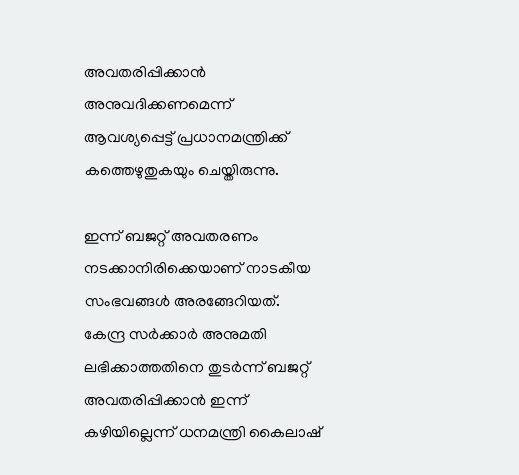അവതരിപ്പിക്കാന്‍ അനുവദിക്കണമെന്ന് ആവശ്യപ്പെട്ട് പ്രധാനമന്ത്രിക്ക് കത്തെഴുതുകയും ചെയ്തിരുന്നു.

ഇന്ന് ബജറ്റ് അവതരണം നടക്കാനിരിക്കെയാണ് നാടകീയ സംഭവങ്ങള്‍ അരങ്ങേറിയത്. കേന്ദ്ര സർക്കാർ അനുമതി ലഭിക്കാത്തതിനെ തുടര്‍ന്ന് ബജറ്റ് അവതരിപ്പിക്കാന്‍ ഇന്ന് കഴിയില്ലെന്ന് ധനമന്ത്രി കൈലാഷ്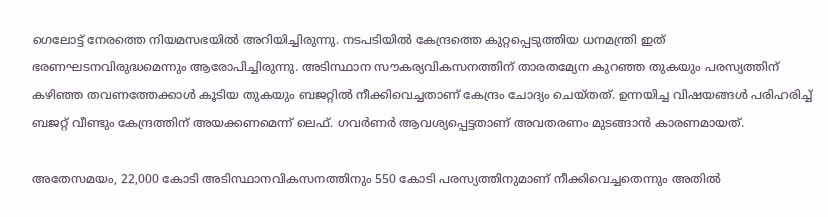ഗെലോട്ട് നേരത്തെ നിയമസഭയില്‍ അറിയിച്ചിരുന്നു. നടപടിയില്‍ കേന്ദ്രത്തെ കുറ്റപ്പെടുത്തിയ ധനമന്ത്രി ഇത് ഭരണഘടനവിരുദ്ധമെന്നും ആരോപിച്ചിരുന്നു. അടിസ്ഥാന സൗകര്യവികസനത്തിന് താരതമ്യേന കുറഞ്ഞ തുകയും പരസ്യത്തിന് കഴിഞ്ഞ തവണത്തേക്കാൾ കൂടിയ തുകയും ബജറ്റില്‍ നീക്കിവെച്ചതാണ് കേന്ദ്രം ചോദ്യം ചെയ്തത്. ഉന്നയിച്ച വിഷയങ്ങള്‍ പരിഹരിച്ച് ബജറ്റ് വീണ്ടും കേന്ദ്രത്തിന് അയക്കണമെന്ന് ലെഫ്. ഗവർണർ ആവശ്യപ്പെട്ടതാണ് അവതരണം മുടങ്ങാൻ കാരണമായത്.

അതേസമയം, 22,000 കോടി അടിസ്ഥാനവികസനത്തിനും 550 കോടി പരസ്യത്തിനുമാണ് നീക്കിവെച്ചതെന്നും അതില്‍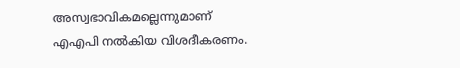അസ്വഭാവികമല്ലെന്നുമാണ് എഎപി നൽകിയ വിശദീകരണം.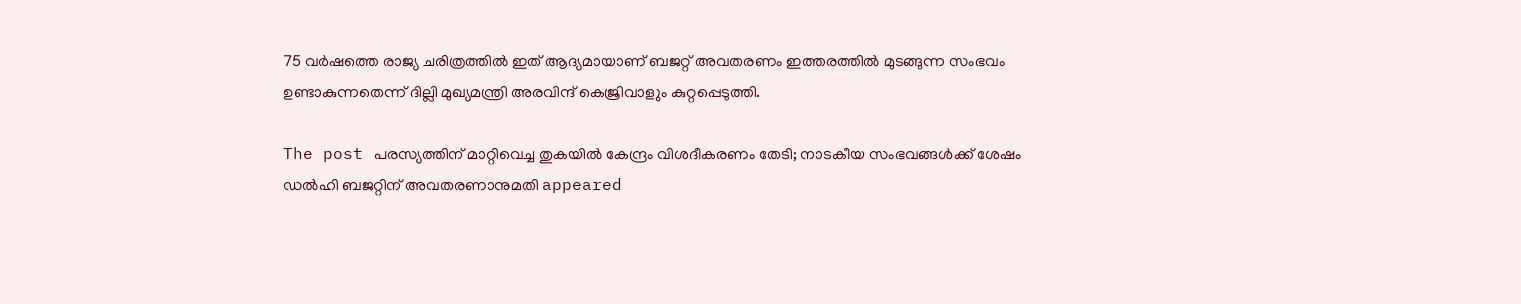75 വർ‍ഷത്തെ രാജ്യ ചരിത്രത്തില്‍ ഇത് ആദ്യമായാണ് ബജറ്റ് അവതരണം ഇത്തരത്തില്‍ മുടങ്ങുന്ന സംഭവം ഉണ്ടാകുന്നതെന്ന് ദില്ലി മുഖ്യമന്ത്രി അരവിന്ദ് കെജ്രിവാള‍ും കുറ്റപ്പെടുത്തി.

The post പരസ്യത്തിന് മാറ്റിവെച്ച തുകയിൽ കേന്ദ്രം വിശദീകരണം തേടി; നാടകീയ സംഭവങ്ങള്‍ക്ക് ശേഷം ഡൽഹി ബജറ്റിന് അവതരണാനുമതി appeared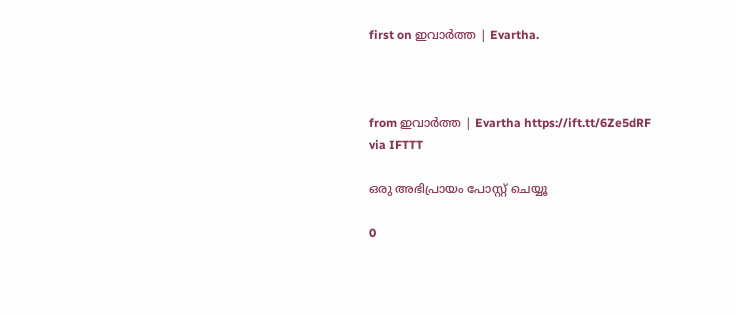first on ഇവാർത്ത | Evartha.



from ഇവാർത്ത | Evartha https://ift.tt/6Ze5dRF
via IFTTT

ഒരു അഭിപ്രായം പോസ്റ്റ് ചെയ്യൂ

0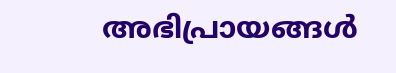അഭിപ്രായങ്ങള്‍